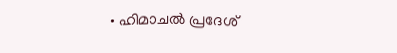• ഹിമാചല്‍ പ്രദേശ്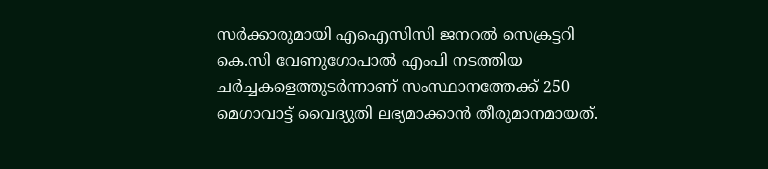സര്‍ക്കാരുമായി എഐസിസി ജനറല്‍ സെക്രട്ടറി കെ.സി വേണുഗോപാല്‍ എംപി നടത്തിയ ചര്‍ച്ചകളെത്തുടര്‍ന്നാണ് സംസ്ഥാനത്തേക്ക് 250 മെഗാവാട്ട് വൈദ്യുതി ലഭ്യമാക്കാന്‍ തീരുമാനമായത്.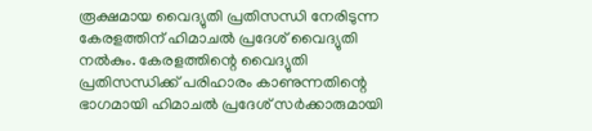രൂക്ഷമായ വൈദ്യുതി പ്രതിസന്ധി നേരിടുന്ന  കേരളത്തിന് ഹിമാചല്‍ പ്രദേശ് വൈദ്യുതി നല്‍കും. കേരളത്തിന്റെ വൈദ്യുതി പ്രതിസന്ധിക്ക് പരിഹാരം കാണുന്നതിന്റെ ഭാഗമായി ഹിമാചല്‍ പ്രദേശ് സര്‍ക്കാരുമായി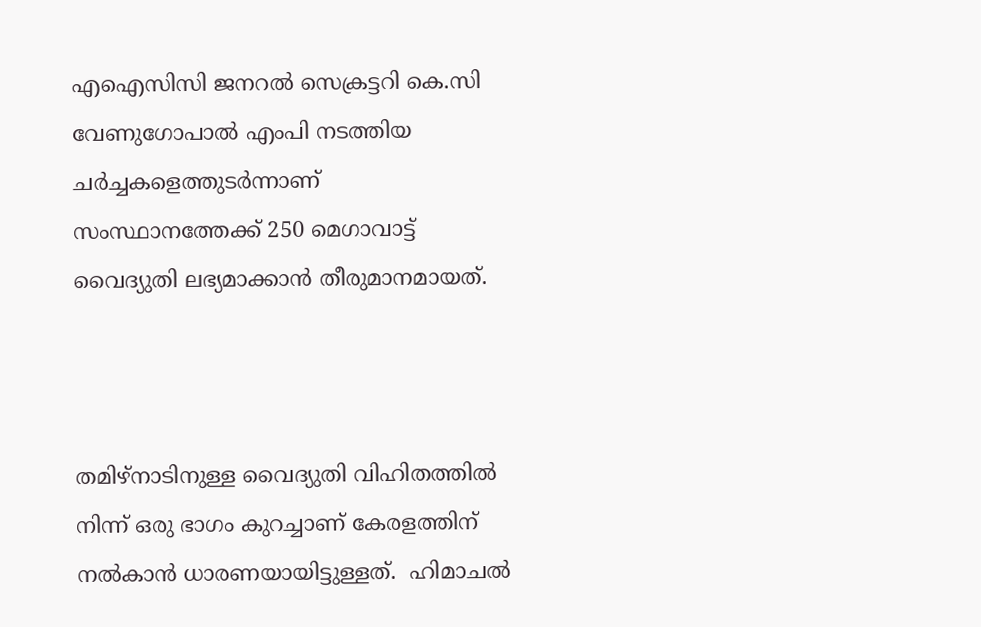എഐസിസി ജനറല്‍ സെക്രട്ടറി കെ.സി വേണുഗോപാല്‍ എംപി നടത്തിയ ചര്‍ച്ചകളെത്തുടര്‍ന്നാണ് സംസ്ഥാനത്തേക്ക് 250 മെഗാവാട്ട് വൈദ്യുതി ലഭ്യമാക്കാന്‍ തീരുമാനമായത്.



തമിഴ്നാടിനുള്ള വൈദ്യുതി വിഹിതത്തില്‍ നിന്ന് ഒരു ഭാഗം കുറച്ചാണ് കേരളത്തിന് നല്‍കാന്‍ ധാരണയായിട്ടുള്ളത്.  ഹിമാചല്‍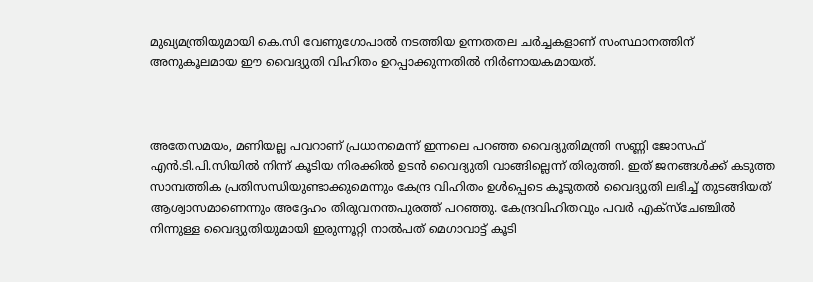മുഖ്യമന്ത്രിയുമായി കെ.സി വേണുഗോപാല്‍ നടത്തിയ ഉന്നതതല ചര്‍ച്ചകളാണ് സംസ്ഥാനത്തിന് അനുകൂലമായ ഈ വൈദ്യുതി വിഹിതം ഉറപ്പാക്കുന്നതില്‍ നിര്‍ണായകമായത്.



അതേസമയം, മണിയല്ല പവറാണ് പ്രധാനമെന്ന് ഇന്നലെ പറഞ്ഞ വൈദ്യുതിമന്ത്രി സണ്ണി ജോസഫ് എൻ.ടി.പി.സിയിൽ നിന്ന് കൂടിയ നിരക്കിൽ ഉടൻ വൈദ്യുതി വാങ്ങില്ലെന്ന് തിരുത്തി. ഇത് ജനങ്ങൾക്ക് കടുത്ത സാമ്പത്തിക പ്രതിസന്ധിയുണ്ടാക്കുമെന്നും കേന്ദ്ര വിഹിതം ഉൾപ്പെടെ കൂടുതൽ വൈദ്യുതി ലഭിച്ച് തുടങ്ങിയത് ആശ്വാസമാണെന്നും അദ്ദേഹം തിരുവനന്തപുരത്ത് പറഞ്ഞു. കേന്ദ്രവിഹിതവും പവര്‍ എക്സ്ചേഞ്ചില്‍ നിന്നുള്ള വൈദ്യുതിയുമായി ഇരുന്നൂറ്റി നാല്‍പത് മെഗാവാട്ട് കൂടി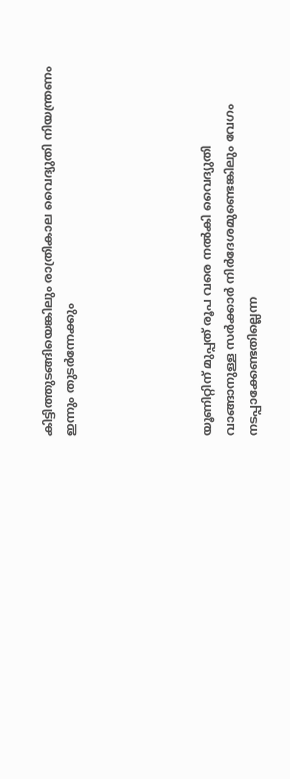കിട്ടിത്തുടങ്ങിയെങ്കിലും രാത്രികാല വൈദ്യുതി നിയന്ത്രണം ഇന്നും തുടര്‍ന്നേക്കും





യൂണിറ്റിന് മുപ്പത് രൂപ വരെ നല്‍കി വൈദ്യുതി വാങ്ങാനുള്ള സര്‍ക്കാര്‍ നിര്‍ദേശമുണ്ടെങ്കിലും വേഗം നടപ്പാക്കേണ്ടതില്ലെന്ന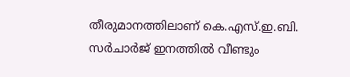തീരുമാനത്തിലാണ് കെ.എസ്.ഇ.ബി. സര്‍ചാര്‍ജ് ഇനത്തില്‍ വീണ്ടും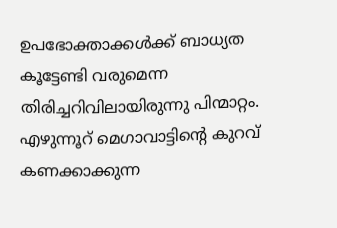ഉപഭോക്താക്കള്‍ക്ക് ബാധ്യത കൂട്ടേണ്ടി വരുമെന്ന തിരിച്ചറിവിലായിരുന്നു പിന്മാറ്റം. എഴുന്നൂറ് മെഗാവാട്ടിന്‍റെ കുറവ് കണക്കാക്കുന്ന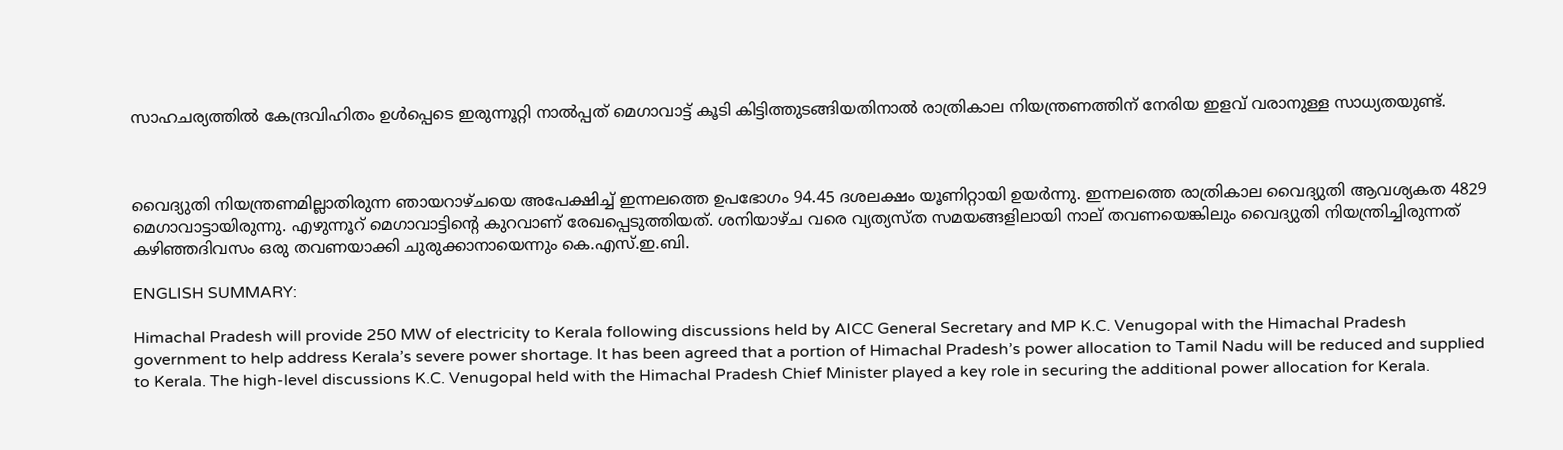സാഹചര്യത്തില്‍ കേന്ദ്രവിഹിതം ഉള്‍പ്പെടെ ഇരുന്നൂറ്റി നാല്‍പ്പത് മെഗാവാട്ട് കൂടി കിട്ടിത്തുടങ്ങിയതിനാല്‍ രാത്രികാല നിയന്ത്രണത്തിന് നേരിയ ഇളവ് വരാനുള്ള സാധ്യതയുണ്ട്.



വൈദ്യുതി നിയന്ത്രണമില്ലാതിരുന്ന ഞായറാഴ്ചയെ അപേക്ഷിച്ച് ഇന്നലത്തെ ഉപഭോഗം 94.45 ദശലക്ഷം യൂണിറ്റായി ഉയര്‍ന്നു. ഇന്നലത്തെ രാത്രികാല വൈദ്യുതി ആവശ്യകത 4829 മെഗാവാട്ടായിരുന്നു. എഴുന്നൂറ് മെഗാവാട്ടിന്‍റെ കുറവാണ് രേഖപ്പെടുത്തിയത്. ശനിയാഴ്ച വരെ വ്യത്യസ്ത സമയങ്ങളിലായി നാല് തവണയെങ്കിലും വൈദ്യുതി നിയന്ത്രിച്ചിരുന്നത് കഴിഞ്ഞദിവസം ഒരു തവണയാക്കി ചുരുക്കാനായെന്നും കെ.എസ്.ഇ.ബി.

ENGLISH SUMMARY:

Himachal Pradesh will provide 250 MW of electricity to Kerala following discussions held by AICC General Secretary and MP K.C. Venugopal with the Himachal Pradesh government to help address Kerala’s severe power shortage. It has been agreed that a portion of Himachal Pradesh’s power allocation to Tamil Nadu will be reduced and supplied to Kerala. The high-level discussions K.C. Venugopal held with the Himachal Pradesh Chief Minister played a key role in securing the additional power allocation for Kerala.